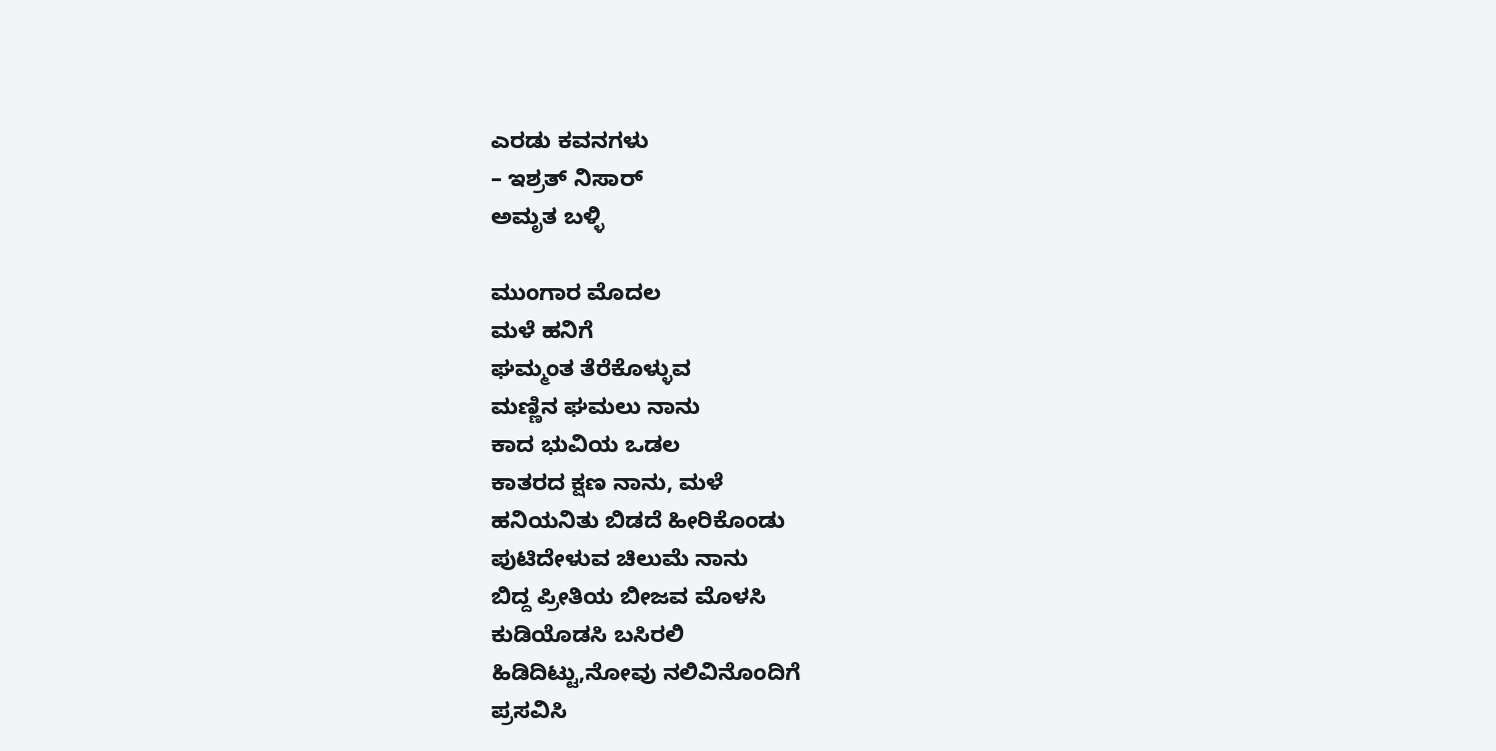ಎರಡು ಕವನಗಳು
– ಇಶ್ರತ್ ನಿಸಾರ್
ಅಮೃತ ಬಳ್ಳಿ

ಮುಂಗಾರ ಮೊದಲ
ಮಳೆ ಹನಿಗೆ
ಘಮ್ಮಂತ ತೆರೆಕೊಳ್ಳುವ
ಮಣ್ಣಿನ ಘಮಲು ನಾನು
ಕಾದ ಭುವಿಯ ಒಡಲ
ಕಾತರದ ಕ್ಷಣ ನಾನು, ಮಳೆ
ಹನಿಯನಿತು ಬಿಡದೆ ಹೀರಿಕೊಂಡು
ಪುಟಿದೇಳುವ ಚಿಲುಮೆ ನಾನು
ಬಿದ್ದ ಪ್ರೀತಿಯ ಬೀಜವ ಮೊಳಸಿ
ಕುಡಿಯೊಡಸಿ ಬಸಿರಲಿ
ಹಿಡಿದಿಟ್ಟು,ನೋವು ನಲಿವಿನೊಂದಿಗೆ
ಪ್ರಸವಿಸಿ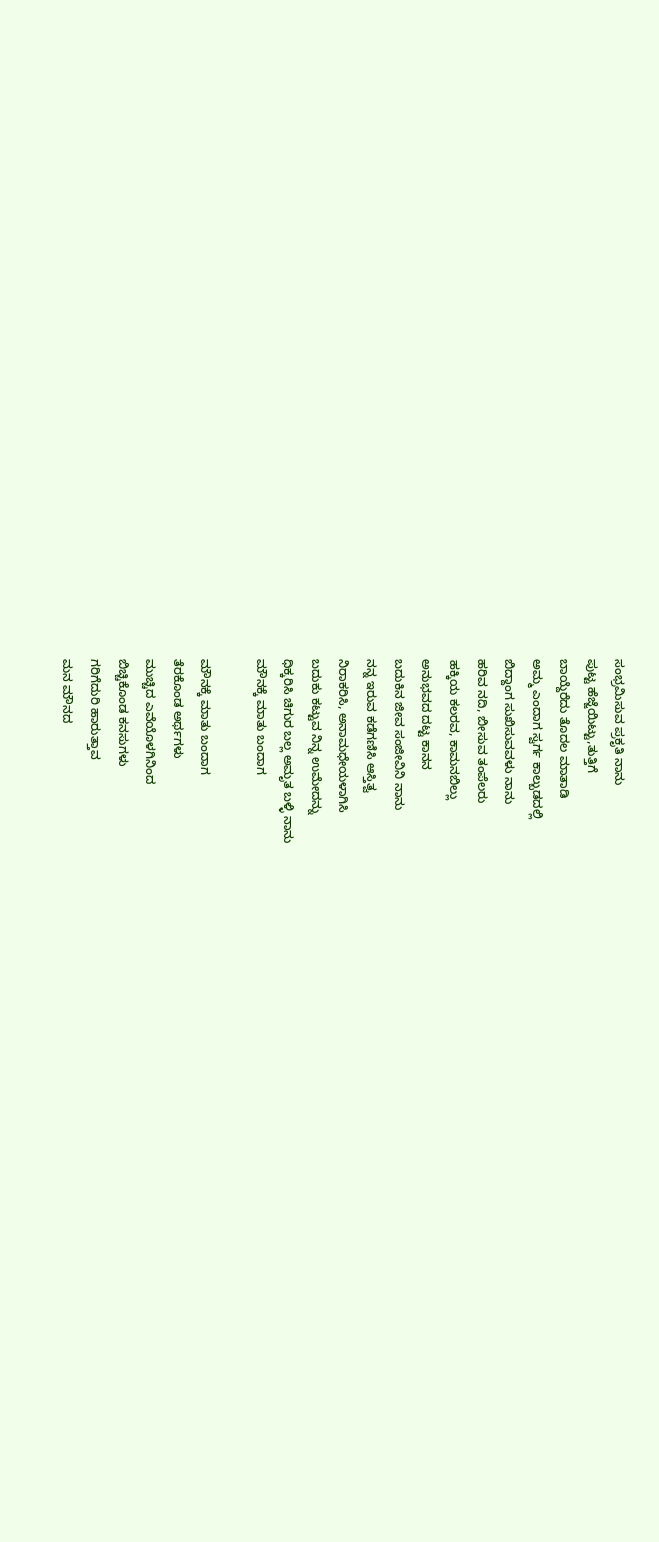ಸಂಭ್ರಮಿಸುವ ಪ್ರಕೃತಿ ನಾನು
ಪುಟ್ಟ ಹೆಜ್ಜೆಯಿಟ್ಟು,ತುತ್ತಿಗೆ
ಬಾಯ್ದೆರೆದು ತೊದಲ ಮಾತಾಡಿ
ಅಮ್ಮ ಎಂದಾಗ ಸ್ವರ್ಗ ಕಾಲ್ಬುಡದಲ್ಲಿ
ಬಿದ್ದಾಂಗ ಸುಖಿಸುವವಳು ನಾನು
ಹರಿವ ನದಿ, ಬೀಸುವ ತಂಪೆಲರು
ಹಕ್ಕಿಯ ಕಲರವ, ಕಾಮನಬಿಲ್ಲು
ಅನುಭವದ ದಟ್ಟ ಕಾನನ
ಬದುಕಿನ ಜೀವ ಸಂಜೀವಿನಿ ನಾನು
ನನ್ನ ಇರುವ ಕಡೆಗಣಿಸಿ ಆಸ್ತಿತ್ವ
ನಿರಾಕರಿಸಿ, ಅನಾಮಧೇಯಳಾಗಿಸಿ
ಬದುಕು ಕಟ್ಟುವ ನಿನ್ನ ಉಮೇದನ್ನು
ಧಿಕ್ಕರಿಸಿ ಚಿಗುರ ಬಲ್ಲ ಅಮೃತ ಬಳ್ಳಿ ನಾನು
ಮೌನಕ್ಕೆ ಮಾತು ಬಂದಾಗ

ಮೌನಕ್ಕೆ ಮಾತು ಬಂದಾಗ
ತೆರಕೊಂಡ ಅರ್ಥಗಳು
ಮುಚ್ಚಿದ ಎವೆಯೊಳಗಿನಿಂದ
ಬಿಚ್ಚಿಕೊಂಡ ಕನಸುಗಳು
ಗರಿಗೆದುರಿ ಹಾರುತ್ತಾವ
ಮನ ಮೌನದ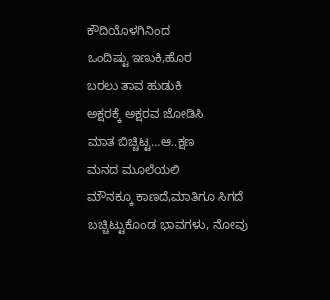ಕೌದಿಯೊಳಗಿನಿಂದ
ಒಂದಿಷ್ಟು ಇಣುಕಿ,ಹೊರ
ಬರಲು ತಾವ ಹುಡುಕಿ
ಅಕ್ಷರಕ್ಕೆ ಅಕ್ಷರವ ಜೋಡಿಸಿ
ಮಾತ ಬಿಚ್ಚಿಟ್ಟ…ಆ..ಕ್ಷಣ
ಮನದ ಮೂಲೆಯಲಿ
ಮೌನಕ್ಕೂ ಕಾಣದೆ,ಮಾತಿಗೂ ಸಿಗದೆ
ಬಚ್ಚಿಟ್ಟುಕೊಂಡ ಭಾವಗಳು, ನೋವು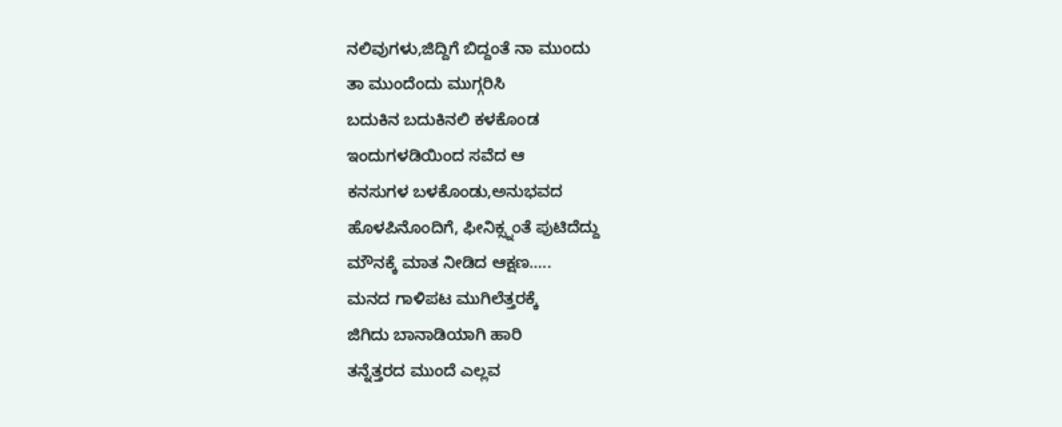ನಲಿವುಗಳು,ಜಿದ್ದಿಗೆ ಬಿದ್ದಂತೆ ನಾ ಮುಂದು
ತಾ ಮುಂದೆಂದು ಮುಗ್ಗರಿಸಿ
ಬದುಕಿನ ಬದುಕಿನಲಿ ಕಳಕೊಂಡ
ಇಂದುಗಳಡಿಯಿಂದ ಸವೆದ ಆ
ಕನಸುಗಳ ಬಳಕೊಂಡು,ಅನುಭವದ
ಹೊಳಪಿನೊಂದಿಗೆ, ಫೀನಿಕ್ಸ್ನಂತೆ ಪುಟಿದೆದ್ದು
ಮೌನಕ್ಕೆ ಮಾತ ನೀಡಿದ ಆಕ್ಷಣ…..
ಮನದ ಗಾಳಿಪಟ ಮುಗಿಲೆತ್ತರಕ್ಕೆ
ಜಿಗಿದು ಬಾನಾಡಿಯಾಗಿ ಹಾರಿ
ತನ್ನೆತ್ತರದ ಮುಂದೆ ಎಲ್ಲವ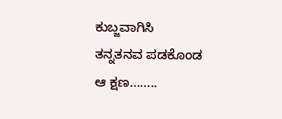ಕುಬ್ಜವಾಗಿಸಿ
ತನ್ನತನವ ಪಡಕೊಂಡ
ಆ ಕ್ಷಣ……..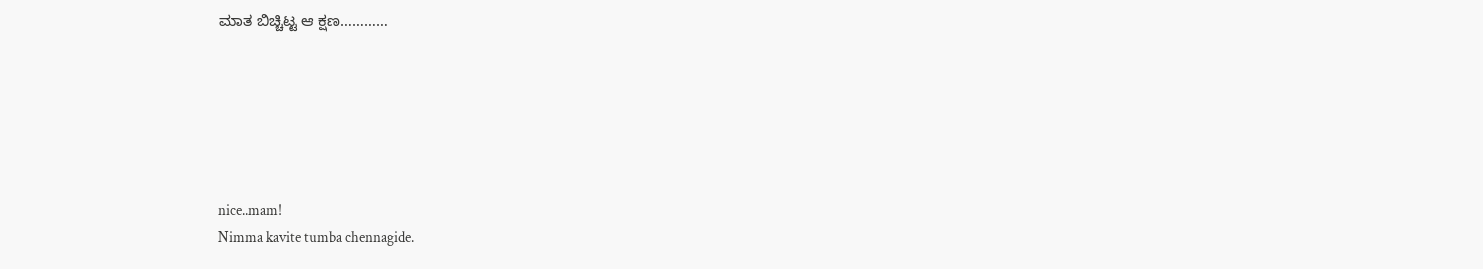ಮಾತ ಬಿಚ್ಚಿಟ್ಟ ಆ ಕ್ಷಣ…………






nice..mam!
Nimma kavite tumba chennagide.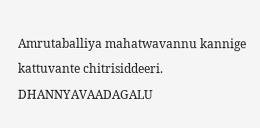Amrutaballiya mahatwavannu kannige kattuvante chitrisiddeeri. DHANNYAVAADAGALU